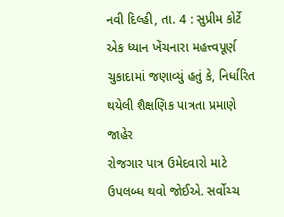નવી દિલ્હી, તા. 4 : સુપ્રીમ કોર્ટે
એક ધ્યાન ખેંચનારા મહત્ત્વપૂર્ણ ચુકાદામાં જણાવ્યું હતું કે, નિર્ધારિત થયેલી શૈક્ષણિક પાત્રતા પ્રમાણે જાહેર
રોજગાર પાત્ર ઉમેદવારો માટે ઉપલબ્ધ થવો જોઈએ. સર્વોચ્ચ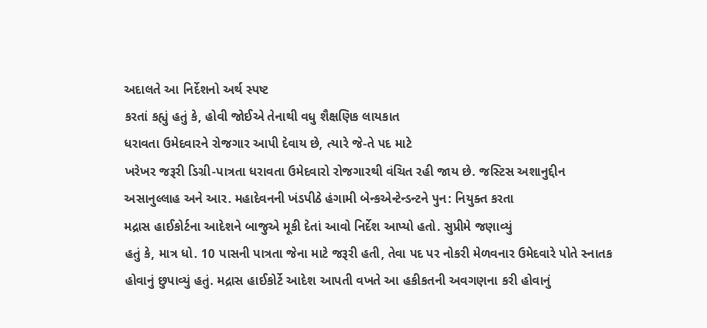અદાલતે આ નિર્દેશનો અર્થ સ્પષ્ટ
કરતાં કહ્યું હતું કે, હોવી જોઈએ તેનાથી વધુ શૈક્ષણિક લાયકાત
ધરાવતા ઉમેદવારને રોજગાર આપી દેવાય છે, ત્યારે જે-તે પદ માટે
ખરેખર જરૂરી ડિગ્રી-પાત્રતા ધરાવતા ઉમેદવારો રોજગારથી વંચિત રહી જાય છે. જસ્ટિસ અશાનુદ્દીન
અસાનુલ્લાહ અને આર. મહાદેવનની ખંડપીઠે હંગામી બેન્કએન્ટેન્ડન્ટને પુન: નિયુક્ત કરતા
મદ્રાસ હાઈકોર્ટના આદેશને બાજુએ મૂકી દેતાં આવો નિર્દેશ આપ્યો હતો. સુપ્રીમે જણાવ્યું
હતું કે, માત્ર ધો. 10 પાસની પાત્રતા જેના માટે જરૂરી હતી, તેવા પદ પર નોકરી મેળવનાર ઉમેદવારે પોતે સ્નાતક
હોવાનું છુપાવ્યું હતું. મદ્રાસ હાઈકોર્ટે આદેશ આપતી વખતે આ હકીકતની અવગણના કરી હોવાનું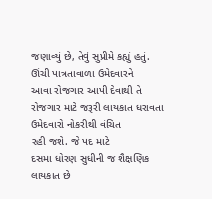જણાવ્યું છે, તેવું સુપ્રીમે કહ્યું હતું. ઊંચી પાત્રતાવાળા ઉમેદવારને
આવા રોજગાર આપી દેવાથી તે રોજગાર માટે જરૂરી લાયકાત ધરાવતા ઉમેદવારો નોકરીથી વંચિત
રહી જશે. જે પદ માટે
દસમા ધોરણ સુધીની જ શૈક્ષણિક લાયકાત છે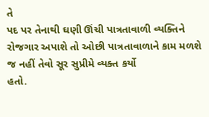તે
પદ પર તેનાથી ઘણી ઊંચી પાત્રતાવાળી વ્યક્તિને
રોજગાર અપાશે તો ઓછી પાત્રતાવાળાને કામ મળશે જ નહીં તેવો સૂર સુપ્રીમે વ્યક્ત કર્યો
હતો.